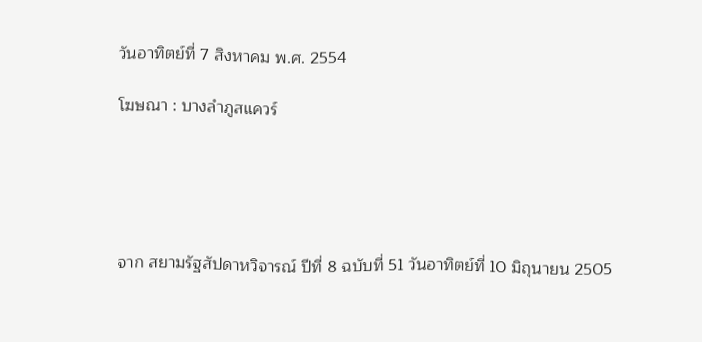วันอาทิตย์ที่ 7 สิงหาคม พ.ศ. 2554

โฆษณา : บางลำภูสแควร์





จาก สยามรัฐสัปดาหวิจารณ์ ปีที่ 8 ฉบับที่ 51 วันอาทิตย์ที่ 10 มิถุนายน 2505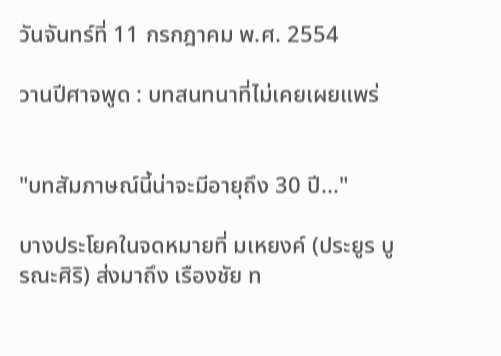วันจันทร์ที่ 11 กรกฎาคม พ.ศ. 2554

วานปีศาจพูด : บทสนทนาที่ไม่เคยเผยแพร่


"บทสัมภาษณ์นี้น่าจะมีอายุถึง 30 ปี..."

บางประโยคในจดหมายที่ มเหยงค์ (ประยูร บูรณะศิริ) ส่งมาถึง เรืองชัย ท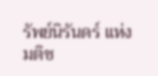รัพย์นิรันดร์ แห่งมติช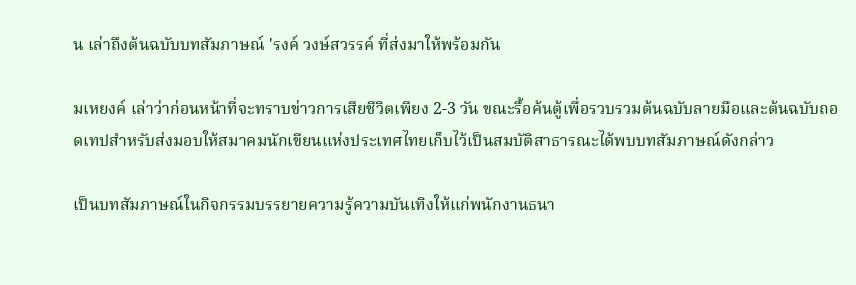น เล่าถึงต้นฉบับบทสัมภาษณ์ 'รงค์ วงษ์สวรรค์ ที่ส่งมาให้พร้อมกัน

มเหยงค์ เล่าว่าก่อนหน้าที่จะทราบข่าวการเสียชีวิตเพียง 2-3 วัน ขณะรื้อค้นตู้เพื่อรวบรวมต้นฉบับลายมือและต้นฉบับถอดเทปสำหรับส่งมอบให้สมาคมนักเขียนแห่งประเทศไทยเก็บไว้เป็นสมบัติสาธารณะได้พบบทสัมภาษณ์ดังกล่าว

เป็นบทสัมภาษณ์ในกิจกรรมบรรยายความรู้ความบันเทิงให้แก่พนักงานธนา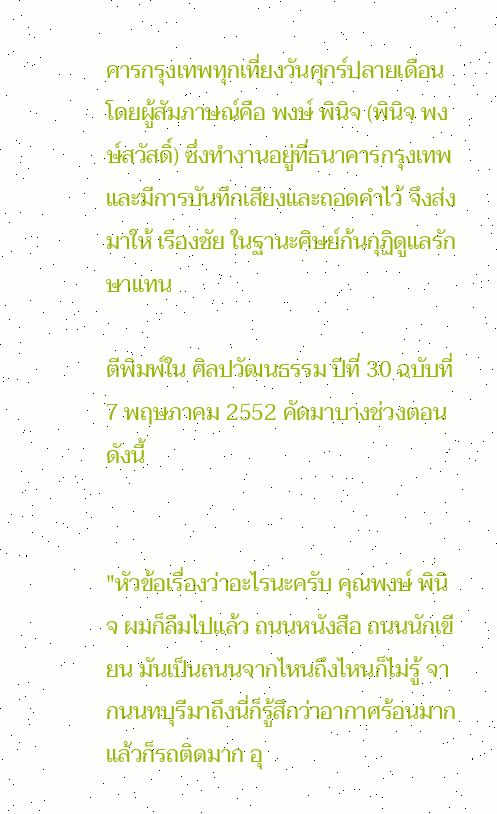คารกรุงเทพทุกเที่ยงวันศุกร์ปลายเดือน โดยผู้สัมภาษณ์คือ พงษ์ พินิจ (พินิจ พงษ์สวัสดิ์) ซึ่งทำงานอยู่ที่ธนาคารกรุงเทพ และมีการบันทึกเสียงและถอดคำไว้ จึงส่งมาให้ เรืองชัย ในฐานะศิษย์ก้นกุฏิดูแลรักษาแทน

ตีพิมพ์ใน ศิลปวัฒนธรรม ปีที่ 30 ฉบับที่ 7 พฤษภาคม 2552 คัดมาบางช่วงตอนดังนี้


"หัวข้อเรื่องว่าอะไรนะครับ คุณพงษ์ พินิจ ผมก็ลืมไปแล้ว ถนนหนังสือ ถนนนักเขียน มันเป็นถนนจากไหนถึงไหนก็ไม่รู้ จากนนทบุรีมาถึงนี่ก็รู้สึกว่าอากาศร้อนมาก แล้วก็รถติดมาก อุ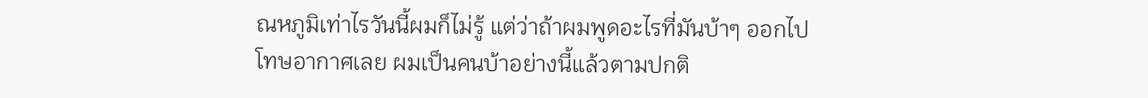ณหภูมิเท่าไรวันนี้ผมก็ไม่รู้ แต่ว่าถ้าผมพูดอะไรที่มันบ้าๆ ออกไป โทษอากาศเลย ผมเป็นคนบ้าอย่างนี้แล้วตามปกติ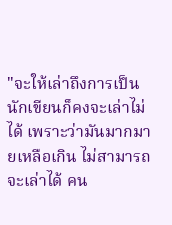"จะให้เล่าถึงการเป็นนักเขียนก็คงจะเล่าไม่ได้ เพราะว่ามันมากมายเหลือเกิน ไม่สามารถจะเล่าได้ คน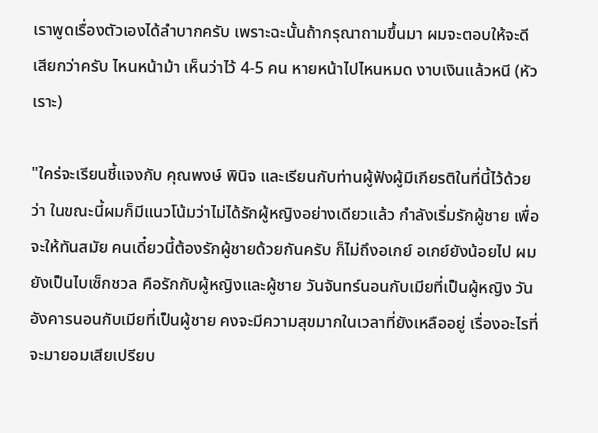เราพูดเรื่องตัวเองได้ลำบากครับ เพราะฉะนั้นถ้ากรุณาถามขึ้นมา ผมจะตอบให้จะดีเสียกว่าครับ ไหนหน้าม้า เห็นว่าไว้ 4-5 คน หายหน้าไปไหนหมด งาบเงินแล้วหนี (หัวเราะ)

"ใคร่จะเรียนชี้แจงกับ คุณพงษ์ พินิจ และเรียนกับท่านผู้ฟังผู้มีเกียรติในที่นี้ไว้ด้วยว่า ในขณะนี้ผมก็มีแนวโน้มว่าไม่ได้รักผู้หญิงอย่างเดียวแล้ว กำลังเริ่มรักผู้ชาย เพื่อจะให้ทันสมัย คนเดี๋ยวนี้ต้องรักผู้ชายด้วยกันครับ ก็ไม่ถึงอเกย์ อเกย์ยังน้อยไป ผมยังเป็นไบเซ็กชวล คือรักกับผู้หญิงและผู้ชาย วันจันทร์นอนกับเมียที่เป็นผู้หญิง วันอังคารนอนกับเมียที่เป็นผู้ชาย คงจะมีความสุขมากในเวลาที่ยังเหลืออยู่ เรื่องอะไรที่จะมายอมเสียเปรียบ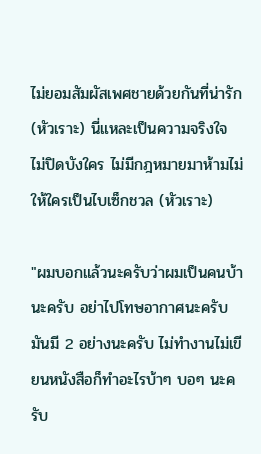ไม่ยอมสัมผัสเพศชายด้วยกันที่น่ารัก (หัวเราะ) นี่แหละเป็นความจริงใจ ไม่ปิดบังใคร ไม่มีกฎหมายมาห้ามไม่ให้ใครเป็นไบเซ็กชวล (หัวเราะ)

"ผมบอกแล้วนะครับว่าผมเป็นคนบ้านะครับ อย่าไปโทษอากาศนะครับ มันมี 2 อย่างนะครับ ไม่ทำงานไม่เขียนหนังสือก็ทำอะไรบ้าๆ บอๆ นะครับ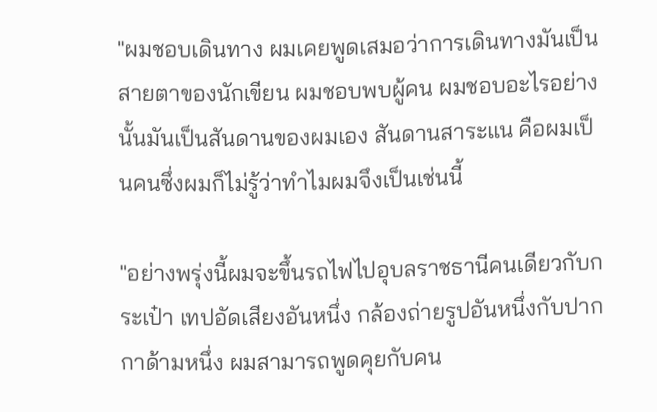"ผมชอบเดินทาง ผมเคยพูดเสมอว่าการเดินทางมันเป็นสายตาของนักเขียน ผมชอบพบผู้คน ผมชอบอะไรอย่างนั้นมันเป็นสันดานของผมเอง สันดานสาระแน คือผมเป็นคนซึ่งผมก็ไม่รู้ว่าทำไมผมจึงเป็นเช่นนี้

"อย่างพรุ่งนี้ผมจะขึ้นรถไฟไปอุบลราชธานีคนเดียวกับกระเป๋า เทปอัดเสียงอันหนึ่ง กล้องถ่ายรูปอันหนึ่งกับปากกาด้ามหนึ่ง ผมสามารถพูดคุยกับคน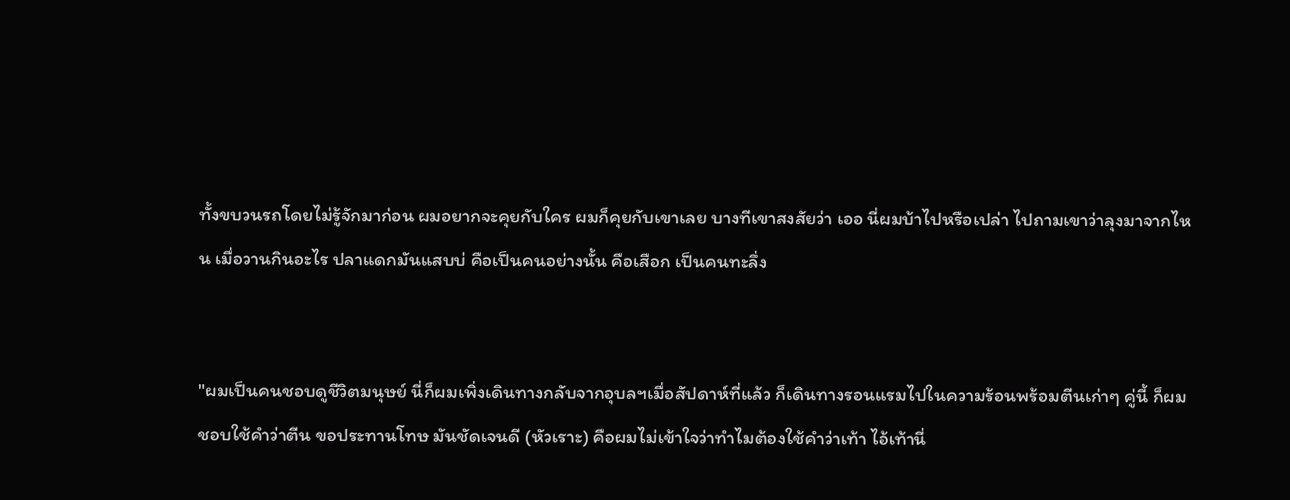ทั้งขบวนรถโดยไม่รู้จักมาก่อน ผมอยากจะคุยกับใคร ผมก็คุยกับเขาเลย บางทีเขาสงสัยว่า เออ นี่ผมบ้าไปหรือเปล่า ไปถามเขาว่าลุงมาจากไหน เมื่อวานกินอะไร ปลาแดกมันแสบบ่ คือเป็นคนอย่างนั้น คือเสือก เป็นคนทะลึ่ง


"ผมเป็นคนชอบดูชีวิตมนุษย์ นี่ก็ผมเพิ่งเดินทางกลับจากอุบลฯเมื่อสัปดาห์ที่แล้ว ก็เดินทางรอนแรมไปในความร้อนพร้อมตีนเก่าๆ คู่นี้ ก็ผมชอบใช้คำว่าตีน ขอประทานโทษ มันชัดเจนดี (หัวเราะ) คือผมไม่เข้าใจว่าทำไมต้องใช้คำว่าเท้า ไอ้เท้านี่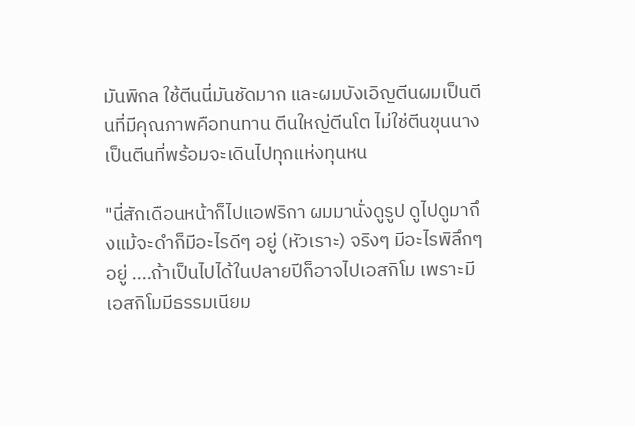มันพิกล ใช้ตีนนี่มันชัดมาก และผมบังเอิญตีนผมเป็นตีนที่มีคุณภาพคือทนทาน ตีนใหญ่ตีนโต ไม่ใช่ตีนขุนนาง เป็นตีนที่พร้อมจะเดินไปทุกแห่งทุนหน

"นี่สักเดือนหน้าก็ไปแอฟริกา ผมมานั่งดูรูป ดูไปดูมาถึงแม้จะดำก็มีอะไรดีๆ อยู่ (หัวเราะ) จริงๆ มีอะไรพิลึกๆ อยู่ ....ถ้าเป็นไปได้ในปลายปีก็อาจไปเอสกิโม เพราะมีเอสกิโมมีธรรมเนียม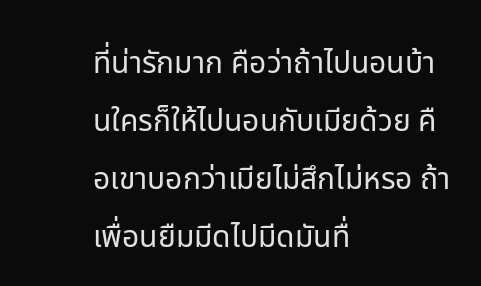ที่น่ารักมาก คือว่าถ้าไปนอนบ้านใครก็ให้ไปนอนกับเมียด้วย คือเขาบอกว่าเมียไม่สึกไม่หรอ ถ้าเพื่อนยืมมีดไปมีดมันทื่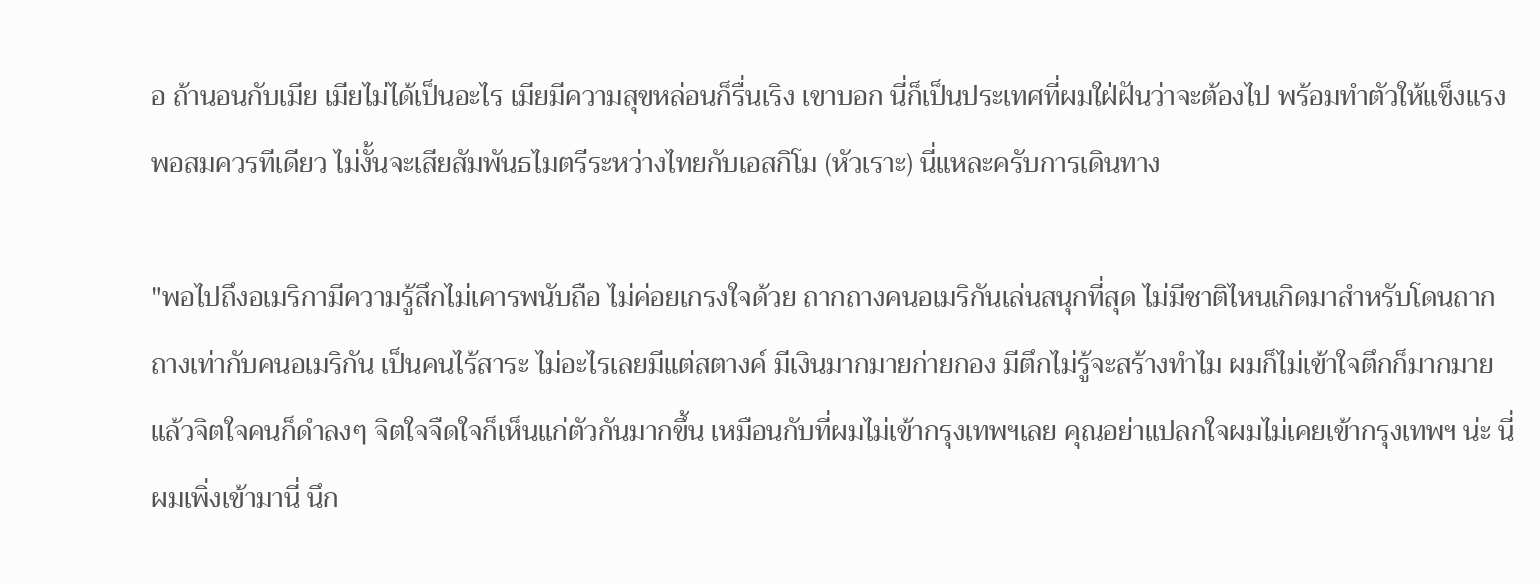อ ถ้านอนกับเมีย เมียไม่ได้เป็นอะไร เมียมีความสุขหล่อนก็รื่นเริง เขาบอก นี่ก็เป็นประเทศที่ผมใฝ่ฝันว่าจะต้องไป พร้อมทำตัวให้แข็งแรงพอสมควรทีเดียว ไม่งั้นจะเสียสัมพันธไมตรีระหว่างไทยกับเอสกิโม (หัวเราะ) นี่แหละครับการเดินทาง

"พอไปถึงอเมริกามีความรู้สึกไม่เคารพนับถือ ไม่ค่อยเกรงใจด้วย ถากถางคนอเมริกันเล่นสนุกที่สุด ไม่มีชาติไหนเกิดมาสำหรับโดนถากถางเท่ากับคนอเมริกัน เป็นคนไร้สาระ ไม่อะไรเลยมีแต่สตางค์ มีเงินมากมายก่ายกอง มีตึกไม่รู้จะสร้างทำไม ผมก็ไม่เข้าใจตึกก็มากมายแล้วจิตใจคนก็ดำลงๆ จิตใจจืดใจก็เห็นแก่ตัวกันมากขึ้น เหมือนกับที่ผมไม่เข้ากรุงเทพฯเลย คุณอย่าแปลกใจผมไม่เคยเข้ากรุงเทพฯ น่ะ นี่ผมเพิ่งเข้ามานี่ นึก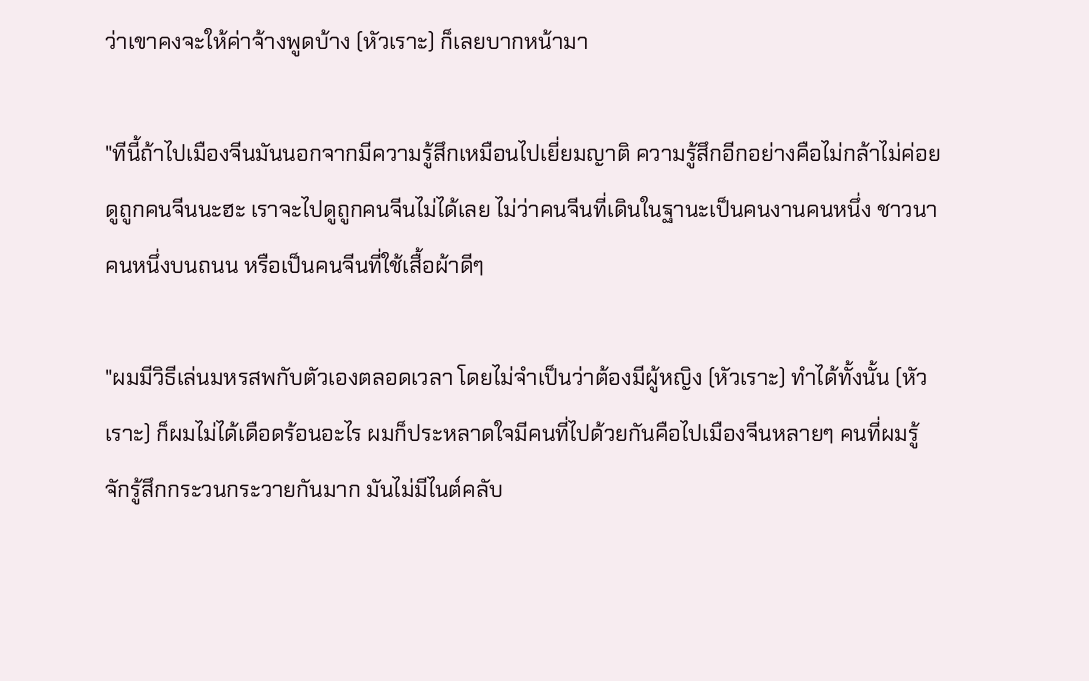ว่าเขาคงจะให้ค่าจ้างพูดบ้าง (หัวเราะ) ก็เลยบากหน้ามา

"ทีนี้ถ้าไปเมืองจีนมันนอกจากมีความรู้สึกเหมือนไปเยี่ยมญาติ ความรู้สึกอีกอย่างคือไม่กล้าไม่ค่อยดูถูกคนจีนนะฮะ เราจะไปดูถูกคนจีนไม่ได้เลย ไม่ว่าคนจีนที่เดินในฐานะเป็นคนงานคนหนึ่ง ชาวนาคนหนึ่งบนถนน หรือเป็นคนจีนที่ใช้เสื้อผ้าดีๆ

"ผมมีวิธีเล่นมหรสพกับตัวเองตลอดเวลา โดยไม่จำเป็นว่าต้องมีผู้หญิง (หัวเราะ) ทำได้ทั้งนั้น (หัวเราะ) ก็ผมไม่ได้เดือดร้อนอะไร ผมก็ประหลาดใจมีคนที่ไปด้วยกันคือไปเมืองจีนหลายๆ คนที่ผมรู้จักรู้สึกกระวนกระวายกันมาก มันไม่มีไนต์คลับ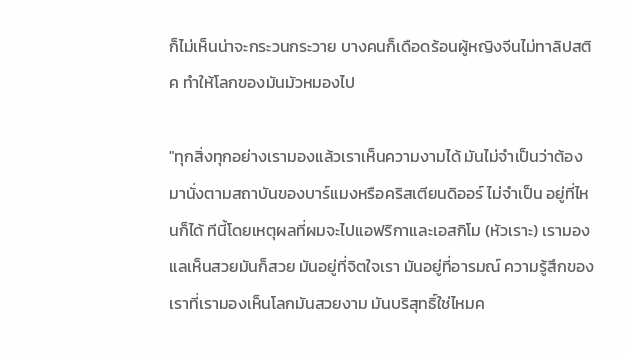ก็ไม่เห็นน่าจะกระวนกระวาย บางคนก็เดือดร้อนผู้หญิงจีนไม่ทาลิปสติค ทำให้โลกของมันมัวหมองไป

"ทุกสิ่งทุกอย่างเรามองแล้วเราเห็นความงามได้ มันไม่จำเป็นว่าต้องมานั่งตามสถาบันของบาร์แมงหรือคริสเตียนดิออร์ ไม่จำเป็น อยู่ที่ไหนก็ได้ ทีนี้โดยเหตุผลที่ผมจะไปแอฟริกาและเอสกิโม (หัวเราะ) เรามองแลเห็นสวยมันก็สวย มันอยู่ที่จิตใจเรา มันอยู่ที่อารมณ์ ความรู้สึกของเราที่เรามองเห็นโลกมันสวยงาม มันบริสุทธิ์ใช่ไหมค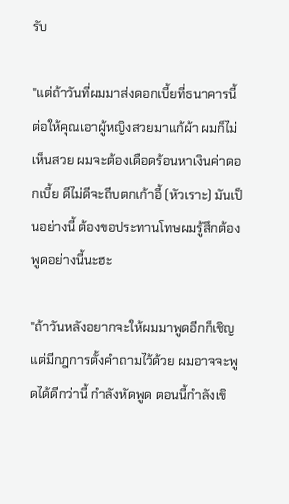รับ

"แต่ถ้าวันที่ผมมาส่งดอกเบี้ยที่ธนาคารนี้ ต่อให้คุณเอาผู้หญิงสวยมาแก้ผ้า ผมก็ไม่เห็นสวย ผมจะต้องเดือดร้อนหาเงินค่าดอกเบี้ย ดีไม่ดีจะถีบตกเก้าอี้ (หัวเราะ) มันเป็นอย่างนี้ ต้องขอประทานโทษผมรู้สึกต้องพูดอย่างนี้นะฮะ

"ถ้าวันหลังอยากจะให้ผมมาพูดอีกก็เชิญ แต่มีกฎการตั้งคำถามไว้ด้วย ผมอาจจะพูดได้ดีกว่านี้ กำลังหัดพูด ตอนนี้กำลังเขิ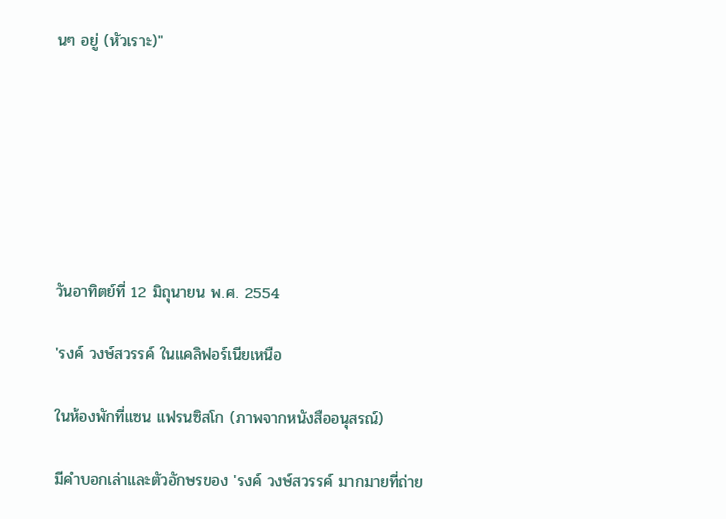นๆ อยู่ (หัวเราะ)"







วันอาทิตย์ที่ 12 มิถุนายน พ.ศ. 2554

'รงค์ วงษ์สวรรค์ ในแคลิฟอร์เนียเหนือ

ในห้องพักที่แซน แฟรนซิสโก (ภาพจากหนังสืออนุสรณ์)

มีคำบอกเล่าและตัวอักษรของ 'รงค์ วงษ์สวรรค์ มากมายที่ถ่าย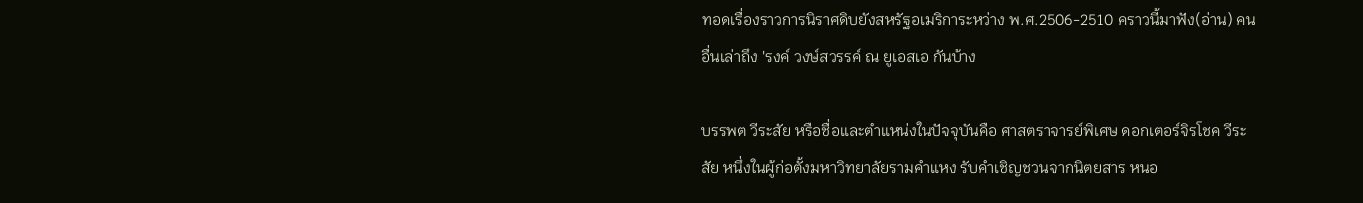ทอดเรื่องราวการนิราศดิบยังสหรัฐอเมริการะหว่าง พ.ศ.2506-2510 คราวนี้มาฟัง(อ่าน) คนอื่นเล่าถึง 'รงค์ วงษ์สวรรค์ ณ ยูเอสเอ กันบ้าง

บรรพต วีระสัย หรือชื่อและตำแหน่งในปัจจุบันคือ ศาสตราจารย์พิเศษ ดอกเตอร์จิรโชค วีระสัย หนึ่งในผู้ก่อตั้งมหาวิทยาลัยรามคำแหง รับคำเชิญชวนจากนิตยสาร หนอ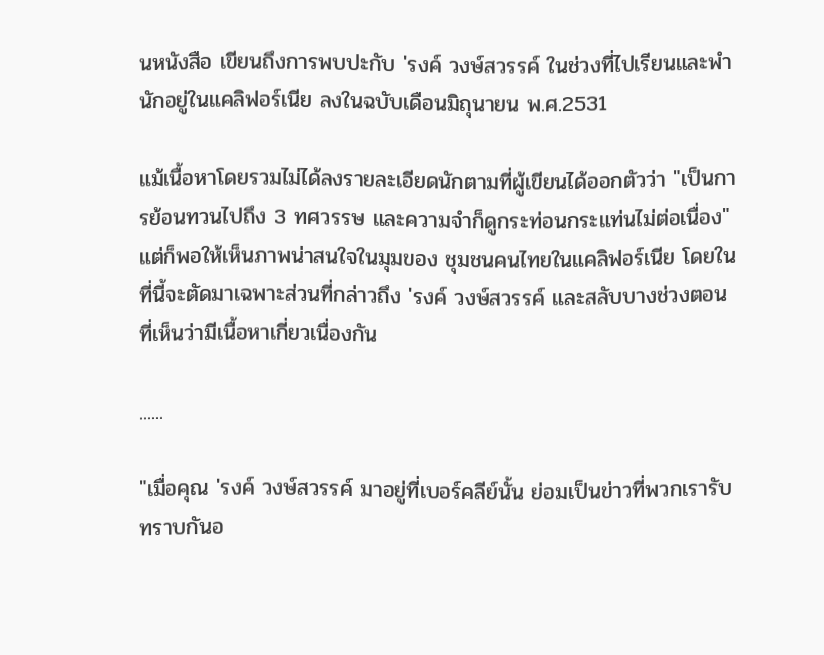นหนังสือ เขียนถึงการพบปะกับ 'รงค์ วงษ์สวรรค์ ในช่วงที่ไปเรียนและพำนักอยู่ในแคลิฟอร์เนีย ลงในฉบับเดือนมิถุนายน พ.ศ.2531

แม้เนื้อหาโดยรวมไม่ได้ลงรายละเอียดนักตามที่ผู้เขียนได้ออกตัวว่า "เป็นการย้อนทวนไปถึง 3 ทศวรรษ และความจำก็ดูกระท่อนกระแท่นไม่ต่อเนื่อง" แต่ก็พอให้เห็นภาพน่าสนใจในมุมของ ชุมชนคนไทยในแคลิฟอร์เนีย โดยในที่นี้จะตัดมาเฉพาะส่วนที่กล่าวถึง 'รงค์ วงษ์สวรรค์ และสลับบางช่วงตอนที่เห็นว่ามีเนื้อหาเกี่ยวเนื่องกัน

......

"เมื่อคุณ 'รงค์ วงษ์สวรรค์ มาอยู่ที่เบอร์คลีย์นั้น ย่อมเป็นข่าวที่พวกเรารับทราบกันอ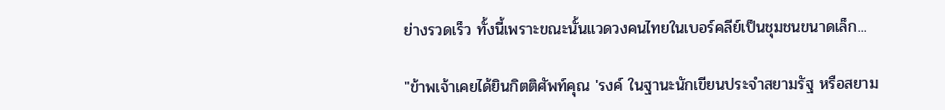ย่างรวดเร็ว ทั้งนี้เพราะขณะนั้นแวดวงคนไทยในเบอร์คลีย์เป็นชุมชนขนาดเล็ก...

"ข้าพเจ้าเคยได้ยินกิตติศัพท์คุณ 'รงค์ ในฐานะนักเขียนประจำสยามรัฐ หรือสยาม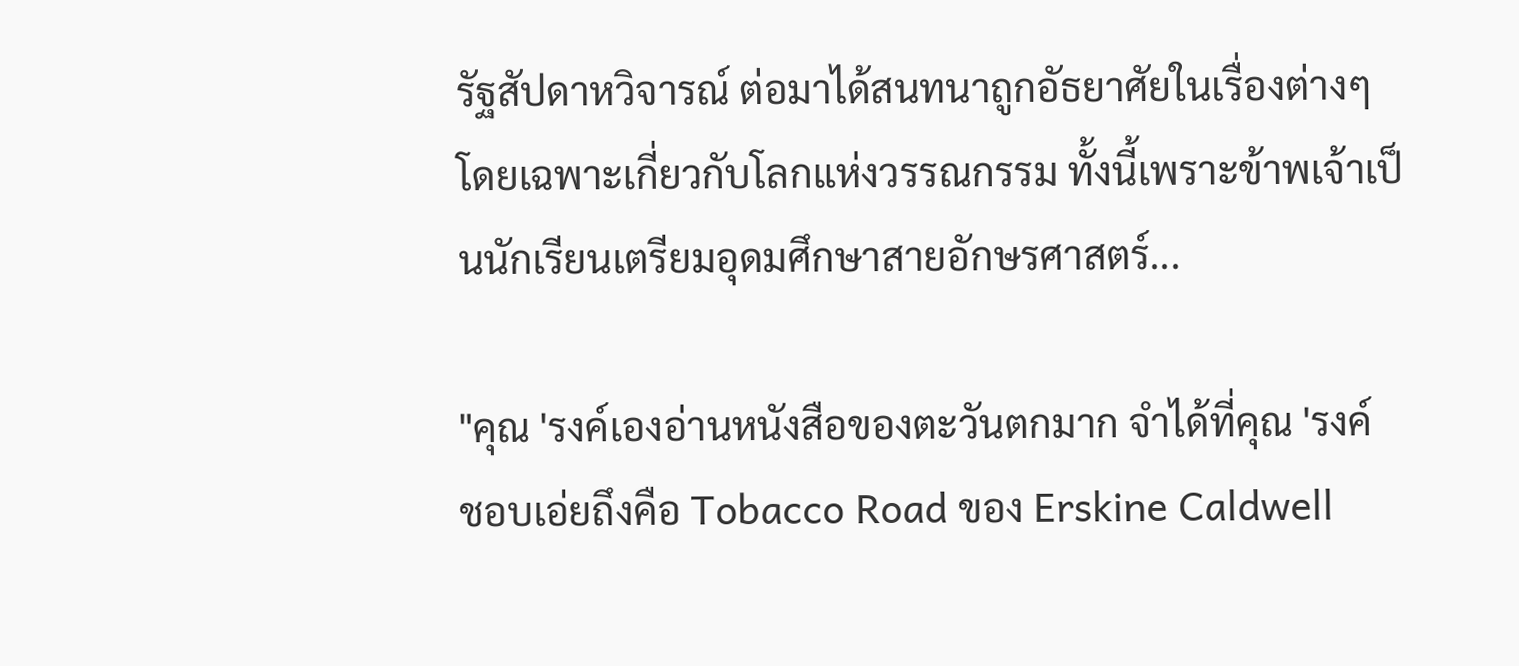รัฐสัปดาหวิจารณ์ ต่อมาได้สนทนาถูกอัธยาศัยในเรื่องต่างๆ โดยเฉพาะเกี่ยวกับโลกแห่งวรรณกรรม ทั้งนี้เพราะข้าพเจ้าเป็นนักเรียนเตรียมอุดมศึกษาสายอักษรศาสตร์...

"คุณ 'รงค์เองอ่านหนังสือของตะวันตกมาก จำได้ที่คุณ 'รงค์ ชอบเอ่ยถึงคือ Tobacco Road ของ Erskine Caldwell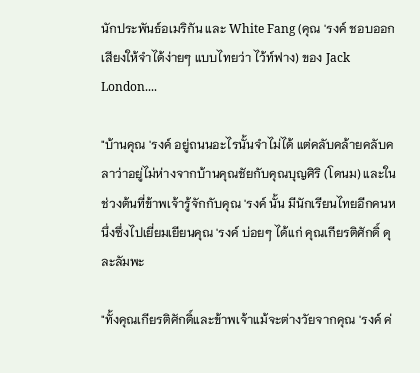นักประพันธ์อเมริกัน และ White Fang (คุณ 'รงค์ ชอบออกเสียงให้จำได้ง่ายๆ แบบไทยว่า ไว้ท์ฟาง) ของ Jack London....

"บ้านคุณ 'รงค์ อยู่ถนนอะไรนั้นจำไม่ได้ แต่คลับคล้ายคลับคลาว่าอยู่ไม่ห่างจากบ้านคุณชัยกับคุณบุญศิริ (โดนม) และในช่วงต้นที่ข้าพเจ้ารู้จักกับคุณ 'รงค์ นั้น มีนักเรียนไทยอีกคนหนึ่งซึ่งไปเยี่ยมเยียนคุณ 'รงค์ บ่อยๆ ได้แก่ คุณเกียรติศักดิ์ ดุละลัมพะ

"ทั้งคุณเกียรติศักดิ์และข้าพเจ้าแม้จะต่างวัยจากคุณ 'รงค์ ค่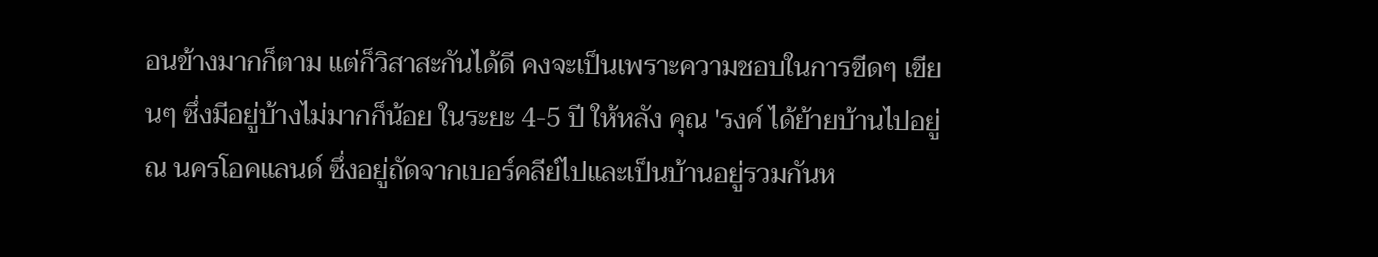อนข้างมากก็ตาม แต่ก็วิสาสะกันได้ดี คงจะเป็นเพราะความชอบในการขีดๆ เขียนๆ ซึ่งมีอยู่บ้างไม่มากก็น้อย ในระยะ 4-5 ปี ให้หลัง คุณ 'รงค์ ได้ย้ายบ้านไปอยู่ ณ นครโอคแลนด์ ซึ่งอยู่ถัดจากเบอร์คลีย์ไปและเป็นบ้านอยู่รวมกันห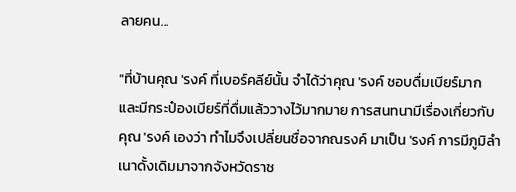ลายคน...

"ที่บ้านคุณ 'รงค์ ที่เบอร์คลีย์นั้น จำได้ว่าคุณ 'รงค์ ชอบดื่มเบียร์มาก และมีกระป๋องเบียร์ที่ดื่มแล้ววางไว้มากมาย การสนทนามีเรื่องเกี่ยวกับคุณ 'รงค์ เองว่า ทำไมจึงเปลี่ยนชื่อจากณรงค์ มาเป็น 'รงค์ การมีภูมิลำเนาดั้งเดิมมาจากจังหวัดราช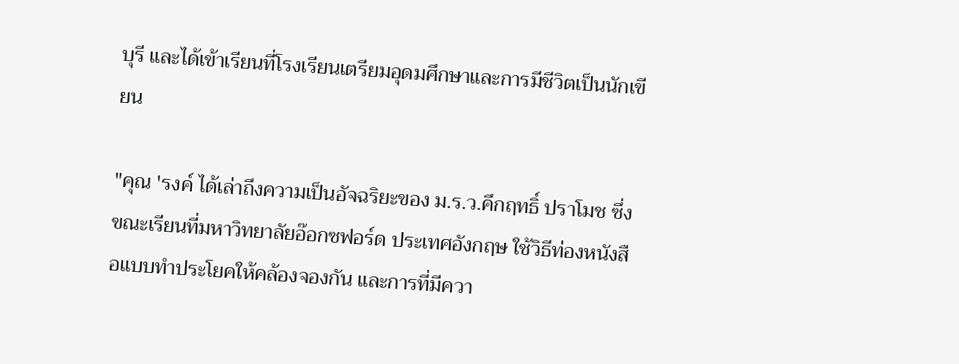บุรี และได้เข้าเรียนที่โรงเรียนเตรียมอุดมศึกษาและการมีชีวิตเป็นนักเขียน

"คุณ 'รงค์ ได้เล่าถึงความเป็นอัจฉริยะของ ม.ร.ว.คึกฤทธิ์ ปราโมช ซึ่งขณะเรียนที่มหาวิทยาลัยอ๊อกซฟอร์ด ประเทศอังกฤษ ใช้วิธีท่องหนังสือแบบทำประโยคให้คล้องจองกัน และการที่มีควา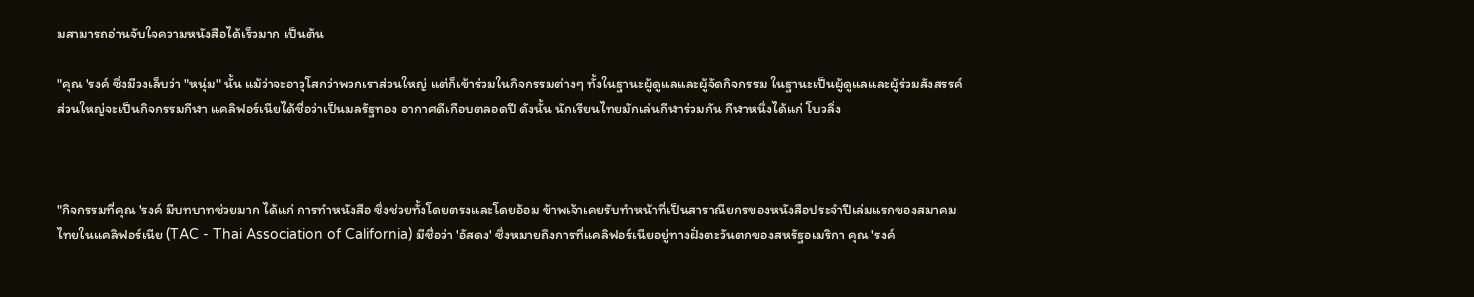มสามารถอ่านจับใจความหนังสือได้เร็วมาก เป็นต้น

"คุณ 'รงค์ ซึ่งมีวงเล็บว่า "หนุ่ม" นั้น แม้ว่าจะอาวุโสกว่าพวกเราส่วนใหญ่ แต่ก็เข้าร่วมในกิจกรรมต่างๆ ทั้งในฐานะผู้ดูแลและผู้จัดกิจกรรม ในฐานะเป็นผู้ดูแลและผู้ร่วมสังสรรค์ส่วนใหญ่จะเป็นกิจกรรมกีฬา แคลิฟอร์เนียได้ชื่อว่าเป็นมลรัฐทอง อากาศดีเกือบตลอดปี ดังนั้น นักเรียนไทยมักเล่นกีฬาร่วมกัน กีฬาหนึ่งได้แก่ โบวลิ่ง



"กิจกรรมที่คุณ 'รงค์ มีบทบาทช่วยมาก ได้แก่ การทำหนังสือ ซึ่งช่วยทั้งโดยตรงและโดยอ้อม ข้าพเจ้าเคยรับทำหน้าที่เป็นสาราณียกรของหนังสือประจำปีเล่มแรกของสมาคมไทยในแคลิฟอร์เนีย (TAC - Thai Association of California) มีชื่อว่า 'อัสดง' ซึ่งหมายถึงการที่แคลิฟอร์เนียอยู่ทางฝั่งตะวันตกของสหรัฐอเมริกา คุณ 'รงค์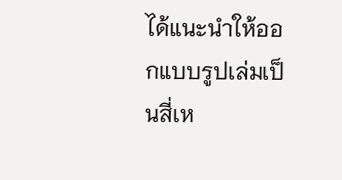ได้แนะนำให้ออกแบบรูปเล่มเป็นสี่เห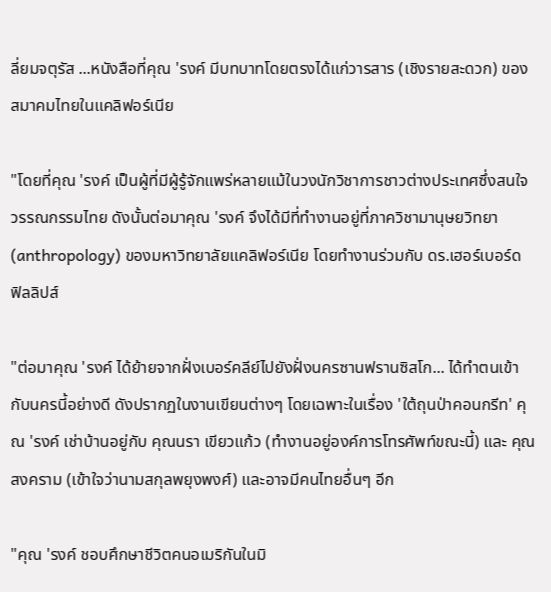ลี่ยมจตุรัส ...หนังสือที่คุณ 'รงค์ มีบทบาทโดยตรงได้แก่วารสาร (เชิงรายสะดวก) ของสมาคมไทยในแคลิฟอร์เนีย

"โดยที่คุณ 'รงค์ เป็นผู้ที่มีผู้รู้จักแพร่หลายแม้ในวงนักวิชาการชาวต่างประเทศซึ่งสนใจวรรณกรรมไทย ดังนั้นต่อมาคุณ 'รงค์ จึงได้มีที่ทำงานอยู่ที่ภาควิชามานุษยวิทยา (anthropology) ของมหาวิทยาลัยแคลิฟอร์เนีย โดยทำงานร่วมกับ ดร.เฮอร์เบอร์ด ฟิลลิปส์

"ต่อมาคุณ 'รงค์ ได้ย้ายจากฝั่งเบอร์คลีย์ไปยังฝั่งนครซานฟรานซิสโก... ได้ทำตนเข้ากับนครนี้อย่างดี ดังปรากฏในงานเขียนต่างๆ โดยเฉพาะในเรื่อง 'ใต้ถุนป่าคอนกรีท' คุณ 'รงค์ เช่าบ้านอยู่กับ คุณนรา เขียวแก้ว (ทำงานอยู่องค์การโทรศัพท์ขณะนี้) และ คุณสงคราม (เข้าใจว่านามสกุลพยุงพงศ์) และอาจมีคนไทยอื่นๆ อีก

"คุณ 'รงค์ ชอบศึกษาชีวิตคนอเมริกันในมิ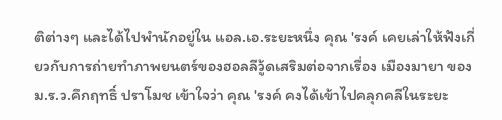ติต่างๆ และได้ไปพำนักอยู่ใน แอล.เอ.ระยะหนึ่ง คุณ 'รงค์ เคยเล่าให้ฟังเกี่ยวกับการถ่ายทำภาพยนตร์ของฮอลลีวู้ดเสริมต่อจากเรื่อง เมืองมายา ของ ม.ร.ว.คึกฤทธิ์ ปราโมช เข้าใจว่า คุณ 'รงค์ คงได้เข้าไปคลุกคลีในระยะ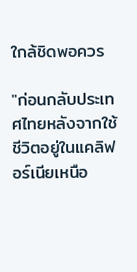ใกล้ชิดพอควร

"ก่อนกลับประเทศไทยหลังจากใช้ชีวิตอยู่ในแคลิฟอร์เนียเหนือ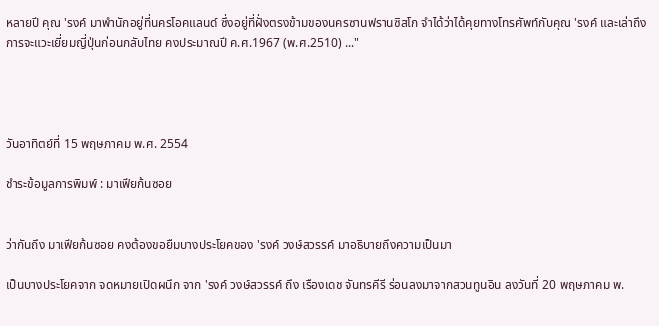หลายปี คุณ 'รงค์ มาพำนักอยู่ที่นครโอคแลนด์ ซึ่งอยู่ที่ฝั่งตรงข้ามของนครซานฟรานซิสโก จำได้ว่าได้คุยทางโทรศัพท์กับคุณ 'รงค์ และเล่าถึงการจะแวะเยี่ยมญี่ปุ่นก่อนกลับไทย คงประมาณปี ค.ศ.1967 (พ.ศ.2510) ..."




วันอาทิตย์ที่ 15 พฤษภาคม พ.ศ. 2554

ชำระข้อมูลการพิมพ์ : มาเฟียก้นซอย


ว่ากันถึง มาเฟียก้นซอย คงต้องขอยืมบางประโยคของ 'รงค์ วงษ์สวรรค์ มาอธิบายถึงความเป็นมา

เป็นบางประโยคจาก จดหมายเปิดผนึก จาก 'รงค์ วงษ์สวรรค์ ถึง เรืองเดช จันทรคีรี ร่อนลงมาจากสวนทูนอิน ลงวันที่ 20 พฤษภาคม พ.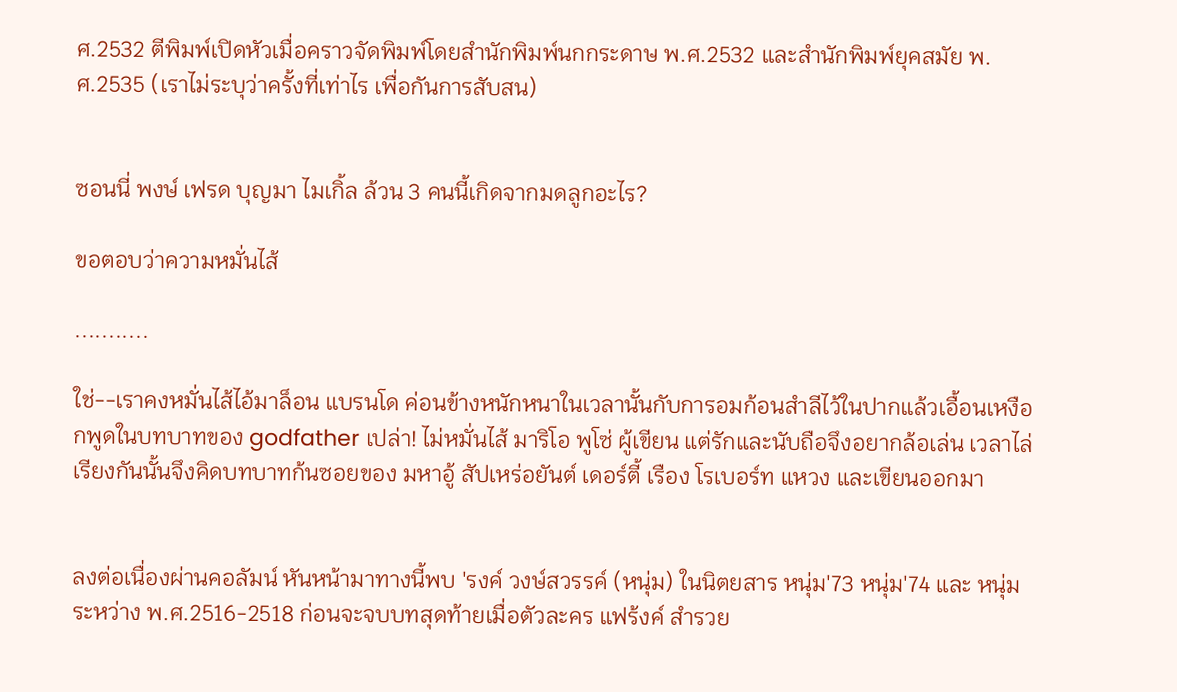ศ.2532 ตีพิมพ์เปิดหัวเมื่อคราวจัดพิมพ์โดยสำนักพิมพ์นกกระดาษ พ.ศ.2532 และสำนักพิมพ์ยุคสมัย พ.ศ.2535 (เราไม่ระบุว่าครั้งที่เท่าไร เพื่อกันการสับสน)


ซอนนี่ พงษ์ เฟรด บุญมา ไมเกิ้ล ล้วน 3 คนนี้เกิดจากมดลูกอะไร?

ขอตอบว่าความหมั่นไส้

...........

ใช่--เราคงหมั่นไส้ไอ้มาล็อน แบรนโด ค่อนข้างหนักหนาในเวลานั้นกับการอมก้อนสำลีไว้ในปากแล้วเอื้อนเหงือกพูดในบทบาทของ godfather เปล่า! ไม่หมั่นไส้ มาริโอ พูโซ่ ผู้เขียน แต่รักและนับถือจึงอยากล้อเล่น เวลาไล่เรียงกันนั้นจึงคิดบทบาทก้นซอยของ มหาอู้ สัปเหร่อยันต์ เดอร์ตี้ เรือง โรเบอร์ท แหวง และเขียนออกมา


ลงต่อเนื่องผ่านคอลัมน์ หันหน้ามาทางนี้พบ 'รงค์ วงษ์สวรรค์ (หนุ่ม) ในนิตยสาร หนุ่ม'73 หนุ่ม'74 และ หนุ่ม ระหว่าง พ.ศ.2516-2518 ก่อนจะจบบทสุดท้ายเมื่อตัวละคร แฟร้งค์ สำรวย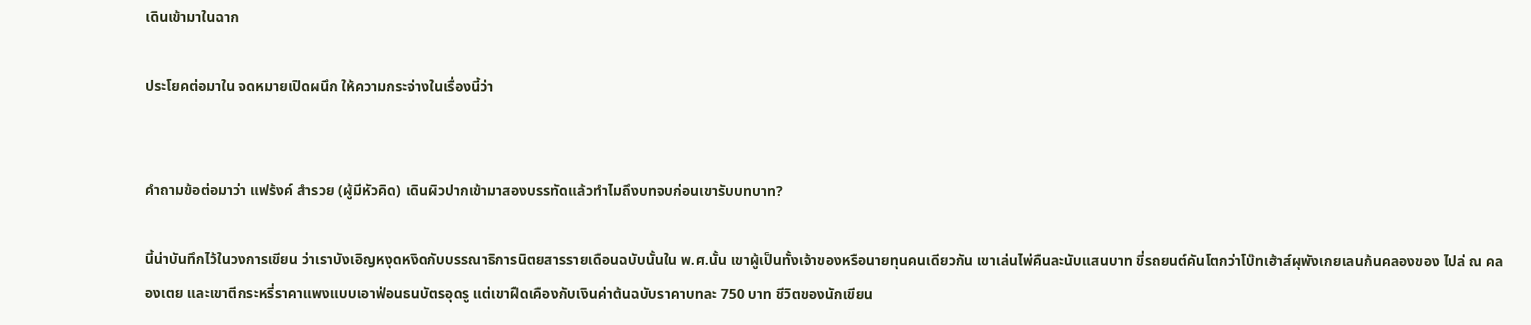เดินเข้ามาในฉาก

ประโยคต่อมาใน จดหมายเปิดผนึก ให้ความกระจ่างในเรื่องนี้ว่า


คำถามข้อต่อมาว่า แฟร้งค์ สำรวย (ผู้มีหัวคิด) เดินผิวปากเข้ามาสองบรรทัดแล้วทำไมถึงบทจบก่อนเขารับบทบาท?

นี้น่าบันทึกไว้ในวงการเขียน ว่าเราบังเอิญหงุดหงิดกับบรรณาธิการนิตยสารรายเดือนฉบับนั้นใน พ.ศ.นั้น เขาผู้เป็นทั้งเจ้าของหรือนายทุนคนเดียวกัน เขาเล่นไพ่คืนละนับแสนบาท ขี่รถยนต์คันโตกว่าโบ๊ทเฮ้าส์ผุพังเกยเลนก้นคลองของ ไปล่ ณ คลองเตย และเขาตีกระหรี่ราคาแพงแบบเอาฟ่อนธนบัตรอุดรู แต่เขาฝืดเคืองกับเงินค่าต้นฉบับราคาบทละ 750 บาท ชีวิตของนักเขียน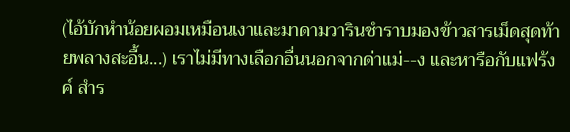(ไอ้บักหำน้อยผอมเหมือนเงาและมาดามวารินชำราบมองข้าวสารเม็ดสุดท้ายพลางสะอื้น...) เราไม่มีทางเลือกอื่นนอกจากด่าแม่--ง และหารือกับแฟร้งค์ สำร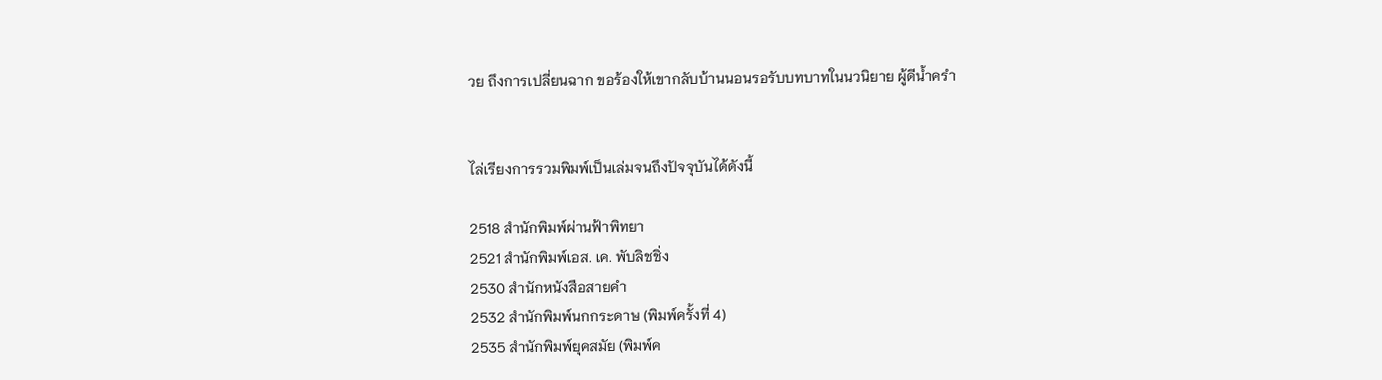วย ถึงการเปลี่ยนฉาก ขอร้องให้เขากลับบ้านนอนรอรับบทบาทในนวนิยาย ผู้ดีน้ำครำ


ไล่เรียงการรวมพิมพ์เป็นเล่มจนถึงปัจจุบันได้ดังนี้

2518 สำนักพิมพ์ผ่านฟ้าพิทยา
2521 สำนักพิมพ์เอส. เค. พับลิชชิ่ง
2530 สำนักหนังสือสายคำ
2532 สำนักพิมพ์นกกระดาษ (พิมพ์ครั้งที่ 4)
2535 สำนักพิมพ์ยุคสมัย (พิมพ์ค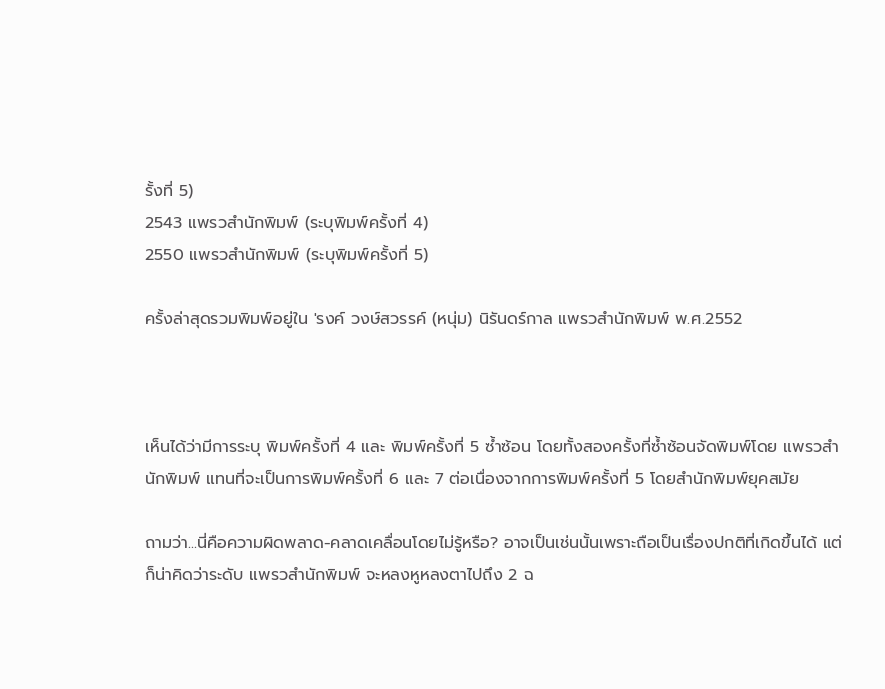รั้งที่ 5)
2543 แพรวสำนักพิมพ์ (ระบุพิมพ์ครั้งที่ 4)
2550 แพรวสำนักพิมพ์ (ระบุพิมพ์ครั้งที่ 5)

ครั้งล่าสุดรวมพิมพ์อยู่ใน 'รงค์ วงษ์สวรรค์ (หนุ่ม) นิรันดร์กาล แพรวสำนักพิมพ์ พ.ศ.2552



เห็นได้ว่ามีการระบุ พิมพ์ครั้งที่ 4 และ พิมพ์ครั้งที่ 5 ซ้ำซ้อน โดยทั้งสองครั้งที่ซ้ำซ้อนจัดพิมพ์โดย แพรวสำนักพิมพ์ แทนที่จะเป็นการพิมพ์ครั้งที่ 6 และ 7 ต่อเนื่องจากการพิมพ์ครั้งที่ 5 โดยสำนักพิมพ์ยุคสมัย

ถามว่า...นี่คือความผิดพลาด-คลาดเคลื่อนโดยไม่รู้หรือ? อาจเป็นเช่นนั้นเพราะถือเป็นเรื่องปกติที่เกิดขึ้นได้ แต่ก็น่าคิดว่าระดับ แพรวสำนักพิมพ์ จะหลงหูหลงตาไปถึง 2 ฉ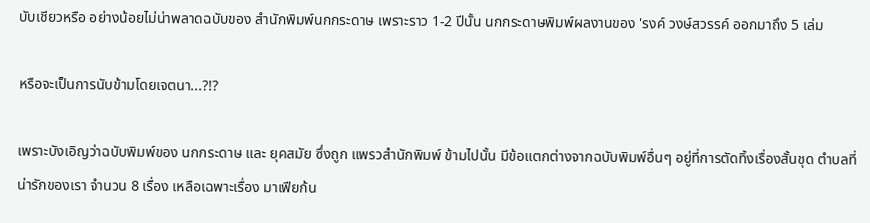บับเชียวหรือ อย่างน้อยไม่น่าพลาดฉบับของ สำนักพิมพ์นกกระดาษ เพราะราว 1-2 ปีนั้น นกกระดาษพิมพ์ผลงานของ 'รงค์ วงษ์สวรรค์ ออกมาถึง 5 เล่ม

หรือจะเป็นการนับข้ามโดยเจตนา...?!?

เพราะบังเอิญว่าฉบับพิมพ์ของ นกกระดาษ และ ยุคสมัย ซึ่งถูก แพรวสำนักพิมพ์ ข้ามไปนั้น มีข้อแตกต่างจากฉบับพิมพ์อื่นๆ อยู่ที่การตัดทิ้งเรื่องสั้นชุด ตำบลที่น่ารักของเรา จำนวน 8 เรื่อง เหลือเฉพาะเรื่อง มาเฟียก้น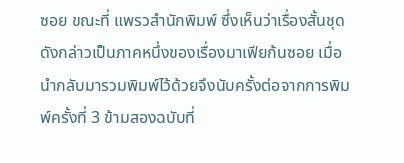ซอย ขณะที่ แพรวสำนักพิมพ์ ซึ่งเห็นว่าเรื่องสั้นชุดดังกล่าวเป็นภาคหนึ่งของเรื่องมาเฟียก้นซอย เมื่อนำกลับมารวมพิมพ์ไว้ด้วยจึงนับครั้งต่อจากการพิมพ์ครั้งที่ 3 ข้ามสองฉบับที่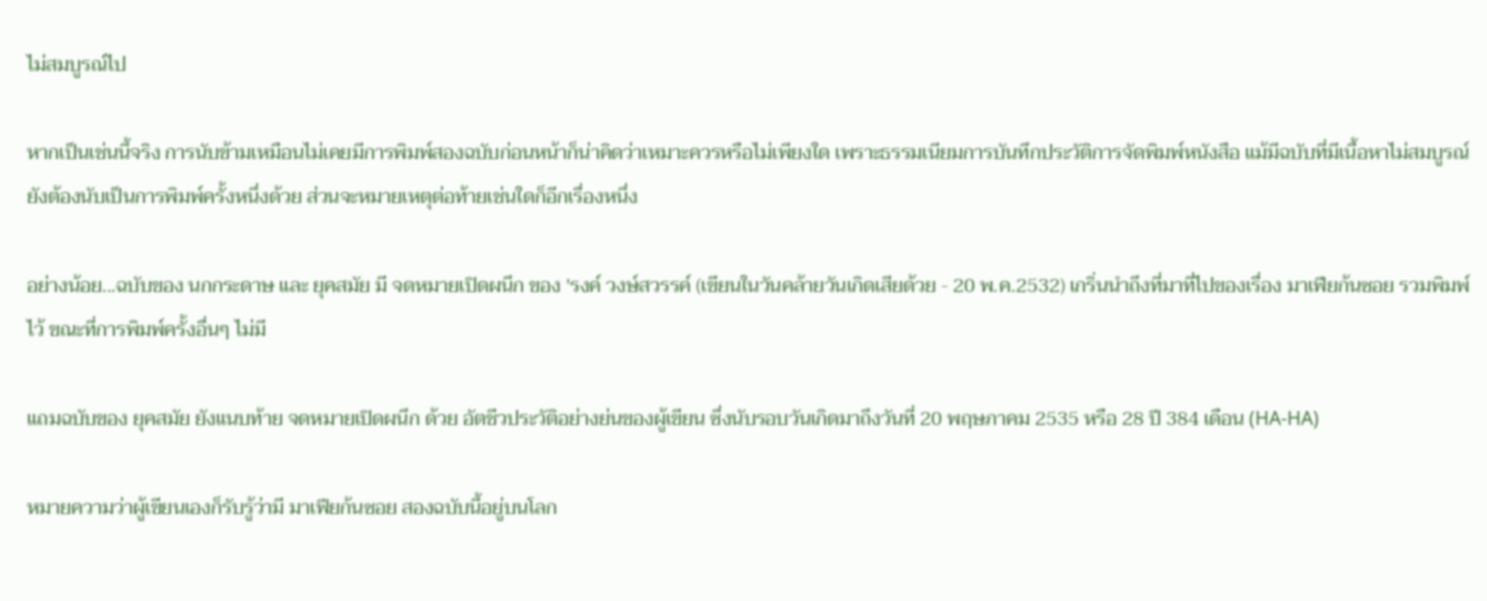ไม่สมบูรณ์ไป

หากเป็นเช่นนี้จริง การนับข้ามเหมือนไม่เคยมีการพิมพ์สองฉบับก่อนหน้าก็น่าคิดว่าเหมาะควรหรือไม่เพียงใด เพราะธรรมเนียมการบันทึกประวัติการจัดพิมพ์หนังสือ แม้มีฉบับที่มีเนื้อหาไม่สมบูรณ์ยังต้องนับเป็นการพิมพ์ครั้งหนึ่งด้วย ส่วนจะหมายเหตุต่อท้ายเช่นใดก็อีกเรื่องหนึ่ง

อย่างน้อย...ฉบับของ นกกระดาษ และ ยุคสมัย มี จดหมายเปิดผนึก ของ 'รงค์ วงษ์สวรรค์ (เขียนในวันคล้ายวันเกิดเสียด้วย - 20 พ.ค.2532) เกริ่นนำถึงที่มาที่ไปของเรื่อง มาเฟียก้นซอย รวมพิมพ์ไว้ ขณะที่การพิมพ์ครั้งอื่นๆ ไม่มี

แถมฉบับของ ยุคสมัย ยังแนบท้าย จดหมายเปิดผนึก ด้วย อัตชีวประวัติอย่างย่นของผู้เขียน ซึ่งนับรอบวันเกิดมาถึงวันที่ 20 พฤษภาคม 2535 หรือ 28 ปี 384 เดือน (HA-HA)

หมายความว่าผู้เขียนเองก็รับรู้ว่ามี มาเฟียก้นซอย สองฉบับนี้อยู่บนโลก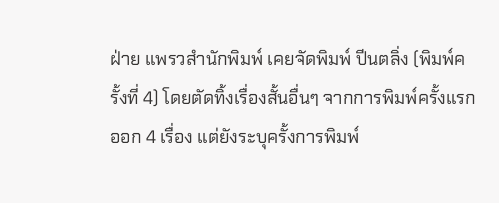ฝ่าย แพรวสำนักพิมพ์ เคยจัดพิมพ์ ปีนตลิ่ง (พิมพ์ครั้งที่ 4) โดยตัดทิ้งเรื่องสั้นอื่นๆ จากการพิมพ์ครั้งแรกออก 4 เรื่อง แต่ยังระบุครั้งการพิมพ์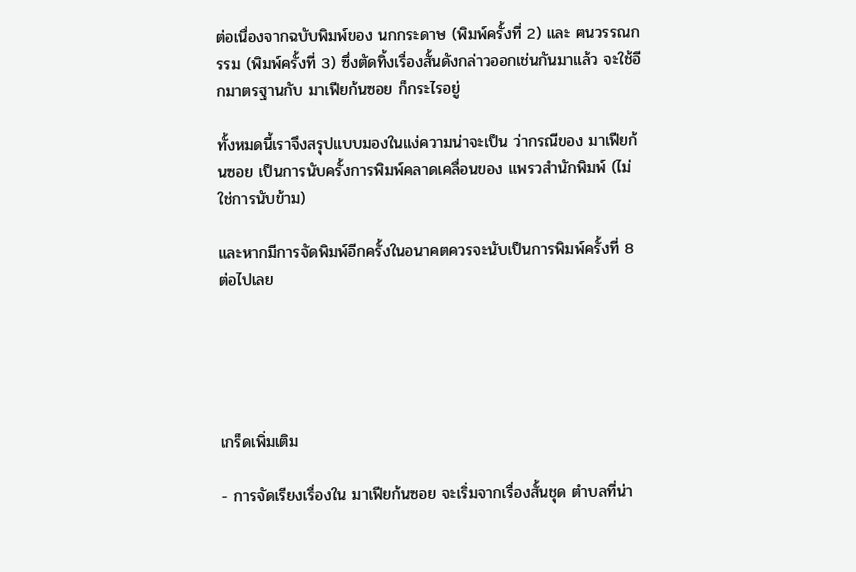ต่อเนื่องจากฉบับพิมพ์ของ นกกระดาษ (พิมพ์ครั้งที่ 2) และ ฅนวรรณกรรม (พิมพ์ครั้งที่ 3) ซึ่งตัดทิ้งเรื่องสั้นดังกล่าวออกเช่นกันมาแล้ว จะใช้อีกมาตรฐานกับ มาเฟียก้นซอย ก็กระไรอยู่

ทั้งหมดนี้เราจึงสรุปแบบมองในแง่ความน่าจะเป็น ว่ากรณีของ มาเฟียก้นซอย เป็นการนับครั้งการพิมพ์คลาดเคลื่อนของ แพรวสำนักพิมพ์ (ไม่ใช่การนับข้าม)

และหากมีการจัดพิมพ์อีกครั้งในอนาคตควรจะนับเป็นการพิมพ์ครั้งที่ 8 ต่อไปเลย





เกร็ดเพิ่มเติม

- การจัดเรียงเรื่องใน มาเฟียก้นซอย จะเริ่มจากเรื่องสั้นชุด ตำบลที่น่า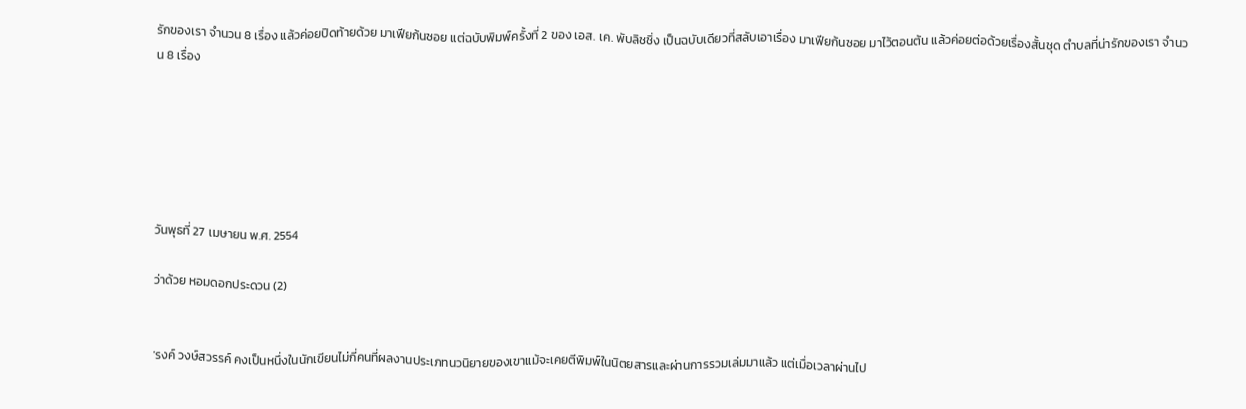รักของเรา จำนวน 8 เรื่อง แล้วค่อยปิดท้ายด้วย มาเฟียก้นซอย แต่ฉบับพิมพ์ครั้งที่ 2 ของ เอส. เค. พับลิชชิ่ง เป็นฉบับเดียวที่สลับเอาเรื่อง มาเฟียก้นซอย มาไว้ตอนต้น แล้วค่อยต่อด้วยเรื่องสั้นชุด ตำบลที่น่ารักของเรา จำนวน 8 เรื่อง






วันพุธที่ 27 เมษายน พ.ศ. 2554

ว่าด้วย หอมดอกประดวน (2)


'รงค์ วงษ์สวรรค์ คงเป็นหนึ่งในนักเขียนไม่กี่คนที่ผลงานประเภทนวนิยายของเขาแม้จะเคยตีพิมพ์ในนิตยสารและผ่านการรวมเล่มมาแล้ว แต่เมื่อเวลาผ่านไป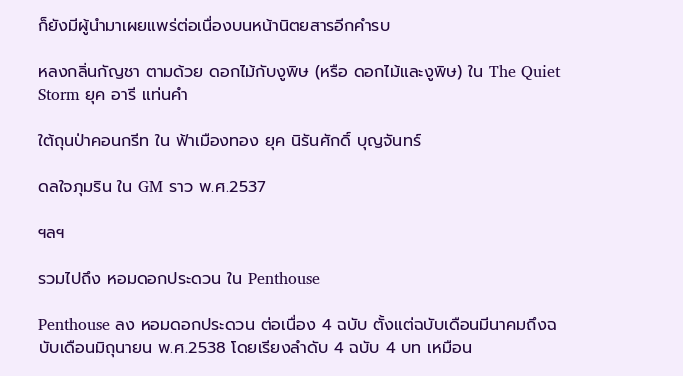ก็ยังมีผู้นำมาเผยแพร่ต่อเนื่องบนหน้านิตยสารอีกคำรบ

หลงกลิ่นกัญชา ตามด้วย ดอกไม้กับงูพิษ (หรือ ดอกไม้และงูพิษ) ใน The Quiet Storm ยุค อารี แท่นคำ

ใต้ถุนป่าคอนกรีท ใน ฟ้าเมืองทอง ยุค นิรันศักดิ์ บุญจันทร์

ดลใจภุมริน ใน GM ราว พ.ศ.2537

ฯลฯ

รวมไปถึง หอมดอกประดวน ใน Penthouse

Penthouse ลง หอมดอกประดวน ต่อเนื่อง 4 ฉบับ ตั้งแต่ฉบับเดือนมีนาคมถึงฉบับเดือนมิถุนายน พ.ศ.2538 โดยเรียงลำดับ 4 ฉบับ 4 บท เหมือน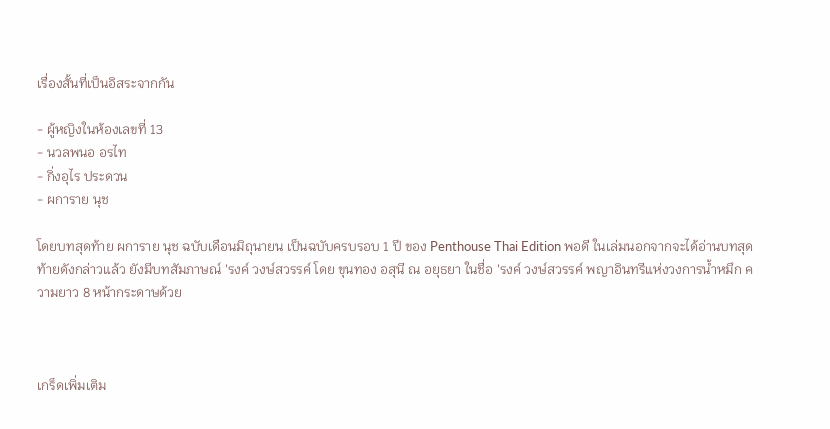เรื่องสั้นที่เป็นอิสระจากกัน

- ผู้หญิงในห้องเลขที่ 13
- นวลพนอ อรไท
- กิ่งอุไร ประดวน
- ผการาย นุช

โดยบทสุดท้าย ผการาย นุช ฉบับเดือนมิถุนายน เป็นฉบับครบรอบ 1 ปี ของ Penthouse Thai Edition พอดี ในเล่มนอกจากจะได้อ่านบทสุดท้ายดังกล่าวแล้ว ยังมีบทสัมภาษณ์ 'รงค์ วงษ์สวรรค์ โดย ขุนทอง อสุนี ณ อยุธยา ในชื่อ 'รงค์ วงษ์สวรรค์ พญาอินทรีแห่งวงการน้ำหมึก ความยาว 8 หน้ากระดาษด้วย



เกร็ดเพิ่มเติม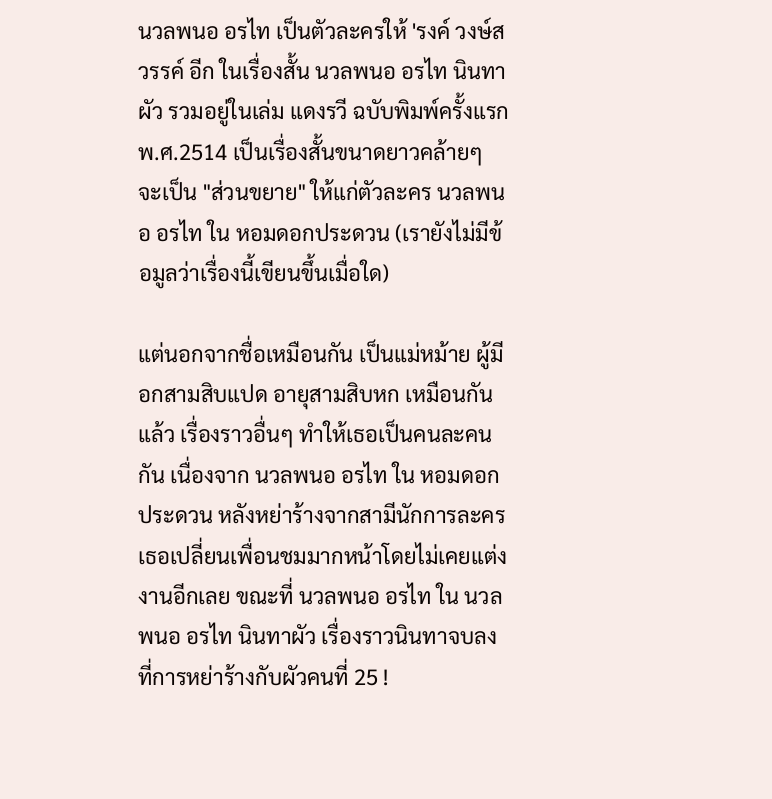นวลพนอ อรไท เป็นตัวละครให้ 'รงค์ วงษ์สวรรค์ อีก ในเรื่องสั้น นวลพนอ อรไท นินทาผัว รวมอยู่ในเล่ม แดงรวี ฉบับพิมพ์ครั้งแรก พ.ศ.2514 เป็นเรื่องสั้นขนาดยาวคล้ายๆ จะเป็น "ส่วนขยาย" ให้แก่ตัวละคร นวลพนอ อรไท ใน หอมดอกประดวน (เรายังไม่มีข้อมูลว่าเรื่องนี้เขียนขึ้นเมื่อใด)

แต่นอกจากชื่อเหมือนกัน เป็นแม่หม้าย ผู้มี อกสามสิบแปด อายุสามสิบหก เหมือนกันแล้ว เรื่องราวอื่นๆ ทำให้เธอเป็นคนละคนกัน เนื่องจาก นวลพนอ อรไท ใน หอมดอกประดวน หลังหย่าร้างจากสามีนักการละคร เธอเปลี่ยนเพื่อนชมมากหน้าโดยไม่เคยแต่งงานอีกเลย ขณะที่ นวลพนอ อรไท ใน นวลพนอ อรไท นินทาผัว เรื่องราวนินทาจบลงที่การหย่าร้างกับผัวคนที่ 25 !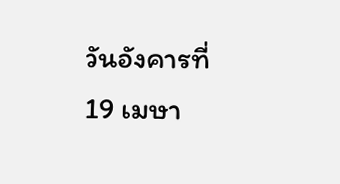วันอังคารที่ 19 เมษา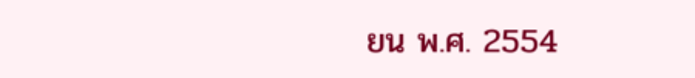ยน พ.ศ. 2554